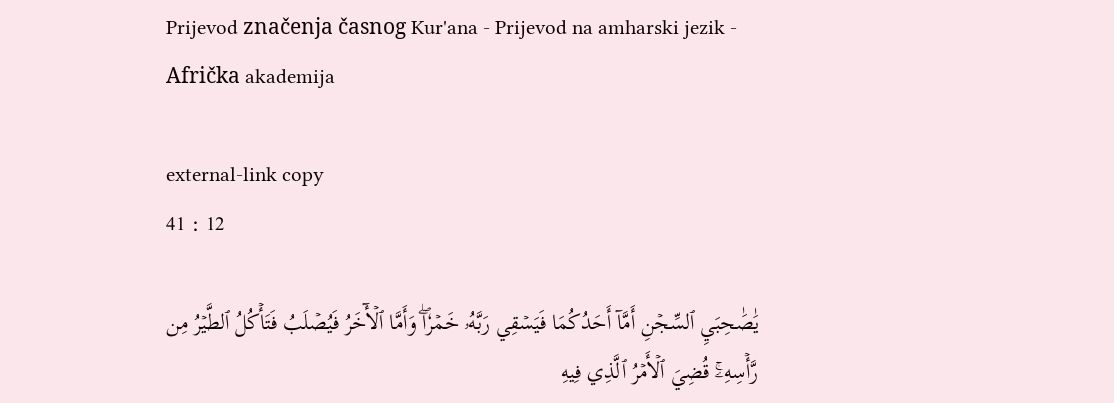Prijevod značenja časnog Kur'ana - Prijevod na amharski jezik - Afrička akademija

external-link copy
41 : 12

يَٰصَٰحِبَيِ ٱلسِّجۡنِ أَمَّآ أَحَدُكُمَا فَيَسۡقِي رَبَّهُۥ خَمۡرٗاۖ وَأَمَّا ٱلۡأٓخَرُ فَيُصۡلَبُ فَتَأۡكُلُ ٱلطَّيۡرُ مِن رَّأۡسِهِۦۚ قُضِيَ ٱلۡأَمۡرُ ٱلَّذِي فِيهِ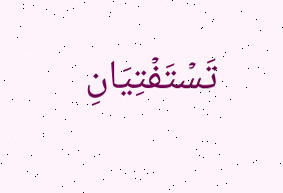تَسۡتَفۡتِيَانِ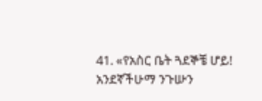41. «የአስር ቤት ጓደኞቼ ሆይ! አንደኛችሁማ ንጉሡን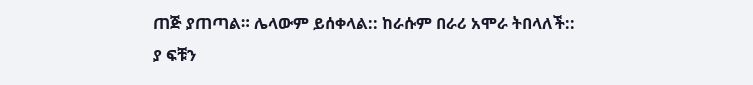ጠጅ ያጠጣል። ሌላውም ይሰቀላል:: ከራሱም በራሪ አሞራ ትበላለች:: ያ ፍቹን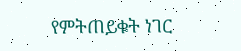የምትጠይቁት ነገር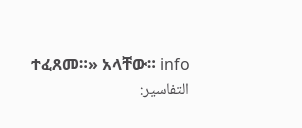ተፈጸመ።» አላቸው። info
التفاسير: